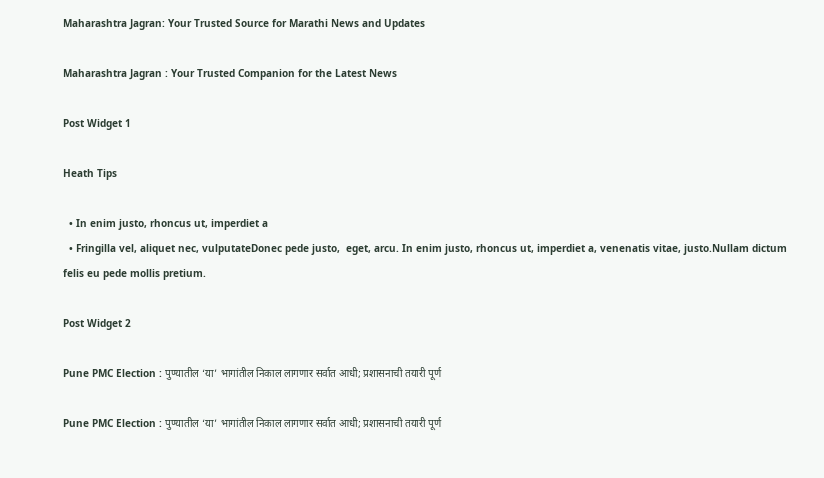Maharashtra Jagran: Your Trusted Source for Marathi News and Updates

Maharashtra Jagran : Your Trusted Companion for the Latest News

Post Widget 1

Heath Tips

  • In enim justo, rhoncus ut, imperdiet a
  • Fringilla vel, aliquet nec, vulputateDonec pede justo,  eget, arcu. In enim justo, rhoncus ut, imperdiet a, venenatis vitae, justo.Nullam dictum felis eu pede mollis pretium.

Post Widget 2

Pune PMC Election : पुण्यातील ‘या’ भागांतील निकाल लागणार सर्वात आधी; प्रशासनाची तयारी पूर्ण

Pune PMC Election : पुण्यातील ‘या’ भागांतील निकाल लागणार सर्वात आधी; प्रशासनाची तयारी पूर्ण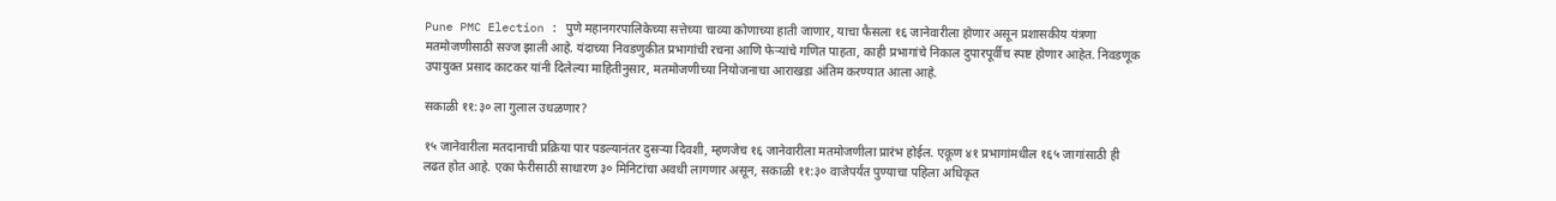Pune PMC Election : पुणे महानगरपालिकेच्या सत्तेच्या चाव्या कोणाच्या हाती जाणार, याचा फैसला १६ जानेवारीला होणार असून प्रशासकीय यंत्रणा मतमोजणीसाठी सज्ज झाली आहे. यंदाच्या निवडणुकीत प्रभागांची रचना आणि फेऱ्यांचे गणित पाहता, काही प्रभागांचे निकाल दुपारपूर्वीच स्पष्ट होणार आहेत. निवडणूक उपायुक्त प्रसाद काटकर यांनी दिलेल्या माहितीनुसार, मतमोजणीच्या नियोजनाचा आराखडा अंतिम करण्यात आला आहे.

सकाळी ११:३० ला गुलाल उधळणार?

१५ जानेवारीला मतदानाची प्रक्रिया पार पडल्यानंतर दुसऱ्या दिवशी, म्हणजेच १६ जानेवारीला मतमोजणीला प्रारंभ होईल. एकूण ४१ प्रभागांमधील १६५ जागांसाठी ही लढत होत आहे. एका फेरीसाठी साधारण ३० मिनिटांचा अवधी लागणार असून, सकाळी ११:३० वाजेपर्यंत पुण्याचा पहिला अधिकृत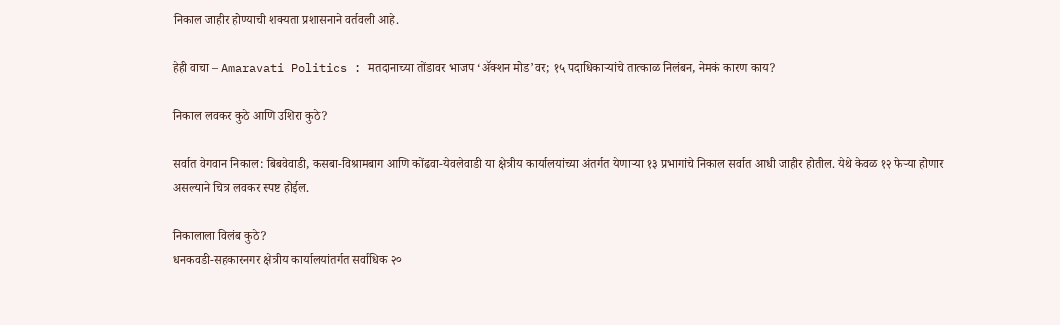निकाल जाहीर होण्याची शक्यता प्रशासनाने वर्तवली आहे.

हेही वाचा – Amaravati Politics : मतदानाच्या तोंडावर भाजप ‘ॲक्शन मोड’वर; १५ पदाधिकाऱ्यांचे तात्काळ निलंबन, नेमकं कारण काय?

निकाल लवकर कुठे आणि उशिरा कुठे?

सर्वात वेगवान निकाल: बिबवेवाडी, कसबा-विश्रामबाग आणि कोंढवा-येवलेवाडी या क्षेत्रीय कार्यालयांच्या अंतर्गत येणाऱ्या १३ प्रभागांचे निकाल सर्वात आधी जाहीर होतील. येथे केवळ १२ फेऱ्या होणार असल्याने चित्र लवकर स्पष्ट होईल.

निकालाला विलंब कुठे?
धनकवडी-सहकारनगर क्षेत्रीय कार्यालयांतर्गत सर्वाधिक २०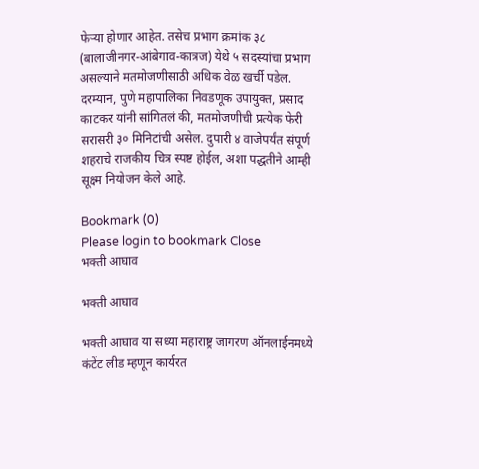फेऱ्या होणार आहेत. तसेच प्रभाग क्रमांक ३८ (बालाजीनगर-आंबेगाव-कात्रज) येथे ५ सदस्यांचा प्रभाग असल्याने मतमोजणीसाठी अधिक वेळ खर्ची पडेल. दरम्यान, पुणे महापालिका निवडणूक उपायुक्त, प्रसाद काटकर यांनी सांगितलं की, मतमोजणीची प्रत्येक फेरी सरासरी ३० मिनिटांची असेल. दुपारी ४ वाजेपर्यंत संपूर्ण शहराचे राजकीय चित्र स्पष्ट होईल, अशा पद्धतीने आम्ही सूक्ष्म नियोजन केले आहे.

Bookmark (0)
Please login to bookmark Close
भक्ती आघाव

भक्ती आघाव

भक्ती आघाव या सध्या महाराष्ट्र जागरण ऑनलाईनमध्ये कंटेंट लीड म्हणून कार्यरत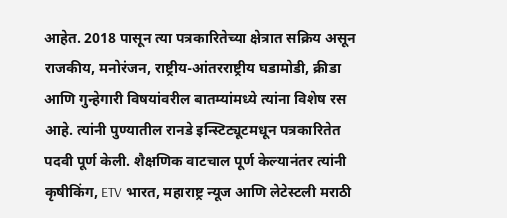आहेत. 2018 पासून त्या पत्रकारितेच्या क्षेत्रात सक्रिय असून राजकीय, मनोरंजन, राष्ट्रीय-आंतरराष्ट्रीय घडामोडी, क्रीडा आणि गुन्हेगारी विषयांवरील बातम्यांमध्ये त्यांना विशेष रस आहे. त्यांनी पुण्यातील रानडे इन्स्टिट्यूटमधून पत्रकारितेत पदवी पूर्ण केली. शैक्षणिक वाटचाल पूर्ण केल्यानंतर त्यांनी कृषीकिंग, ETV भारत, महाराष्ट्र न्यूज आणि लेटेस्टली मराठी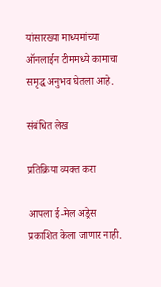यांसारख्या माध्यमांच्या ऑनलाईन टीममध्ये कामाचा समृद्ध अनुभव घेतला आहे.

संबंधित लेख

प्रतिक्रिया व्यक्त करा

आपला ई-मेल अड्रेस प्रकाशित केला जाणार नाही.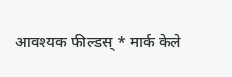आवश्यक फील्डस् * मार्क केले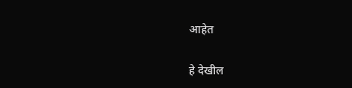आहेत

हे देखील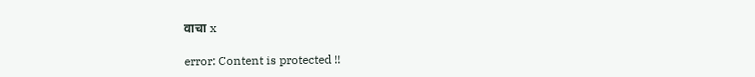वाचा x

error: Content is protected !!